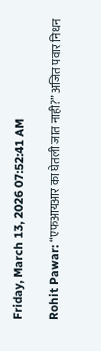Friday, March 13, 2026 07:52:41 AM

Rohit Pawar: “एफआयआर का घेतली जात नाही?” अजित पवार निधन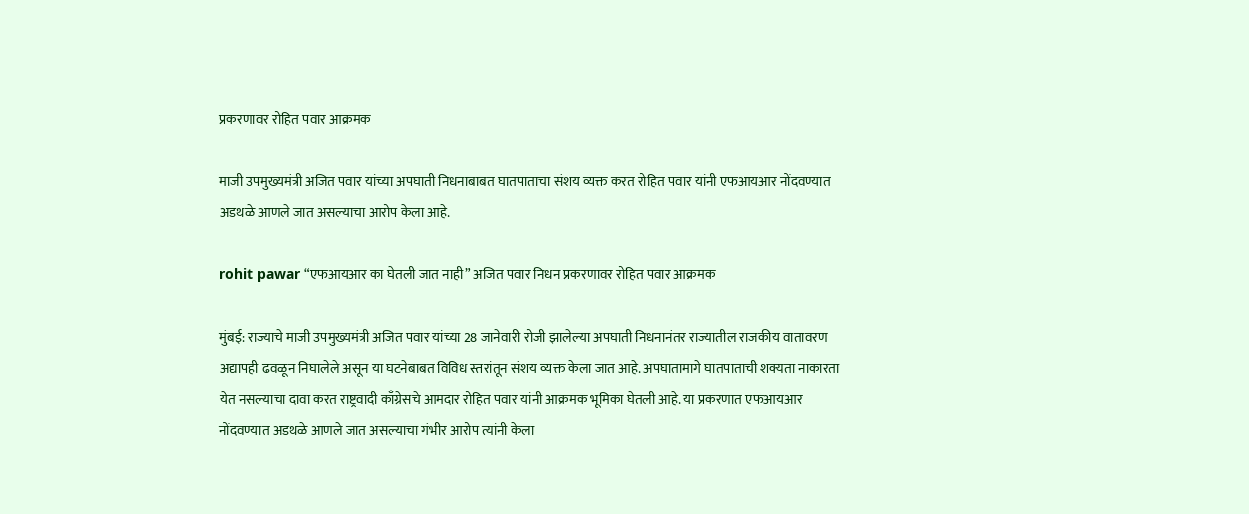प्रकरणावर रोहित पवार आक्रमक

माजी उपमुख्यमंत्री अजित पवार यांच्या अपघाती निधनाबाबत घातपाताचा संशय व्यक्त करत रोहित पवार यांनी एफआयआर नोंदवण्यात अडथळे आणले जात असल्याचा आरोप केला आहे.

rohit pawar “एफआयआर का घेतली जात नाही” अजित पवार निधन प्रकरणावर रोहित पवार आक्रमक

मुंबई: राज्याचे माजी उपमुख्यमंत्री अजित पवार यांच्या 28 जानेवारी रोजी झालेल्या अपघाती निधनानंतर राज्यातील राजकीय वातावरण अद्यापही ढवळून निघालेले असून या घटनेबाबत विविध स्तरांतून संशय व्यक्त केला जात आहे. अपघातामागे घातपाताची शक्यता नाकारता येत नसल्याचा दावा करत राष्ट्रवादी काँग्रेसचे आमदार रोहित पवार यांनी आक्रमक भूमिका घेतली आहे. या प्रकरणात एफआयआर नोंदवण्यात अडथळे आणले जात असल्याचा गंभीर आरोप त्यांनी केला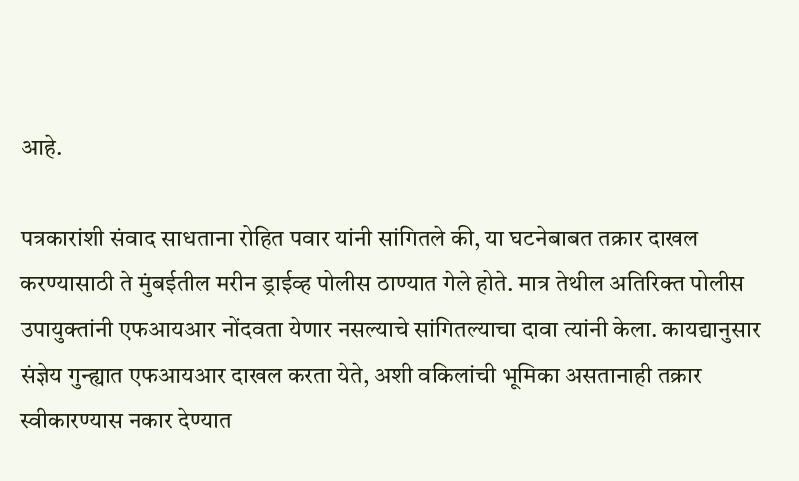आहे.

पत्रकारांशी संवाद साधताना रोहित पवार यांनी सांगितले की, या घटनेबाबत तक्रार दाखल करण्यासाठी ते मुंबईतील मरीन ड्राईव्ह पोलीस ठाण्यात गेले होते. मात्र तेथील अतिरिक्त पोलीस उपायुक्तांनी एफआयआर नोंदवता येणार नसल्याचे सांगितल्याचा दावा त्यांनी केला. कायद्यानुसार संज्ञेय गुन्ह्यात एफआयआर दाखल करता येते, अशी वकिलांची भूमिका असतानाही तक्रार स्वीकारण्यास नकार देण्यात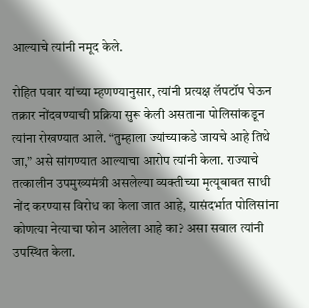आल्याचे त्यांनी नमूद केले.

रोहित पवार यांच्या म्हणण्यानुसार, त्यांनी प्रत्यक्ष लॅपटॉप घेऊन तक्रार नोंदवण्याची प्रक्रिया सुरू केली असताना पोलिसांकडून त्यांना रोखण्यात आले. “तुम्हाला ज्यांच्याकडे जायचे आहे तिथे जा,” असे सांगण्यात आल्याचा आरोप त्यांनी केला. राज्याचे तत्कालीन उपमुख्यमंत्री असलेल्या व्यक्तीच्या मृत्यूबाबत साधी नोंद करण्यास विरोध का केला जात आहे, यासंदर्भात पोलिसांना कोणत्या नेत्याचा फोन आलेला आहे का? असा सवाल त्यांनी उपस्थित केला.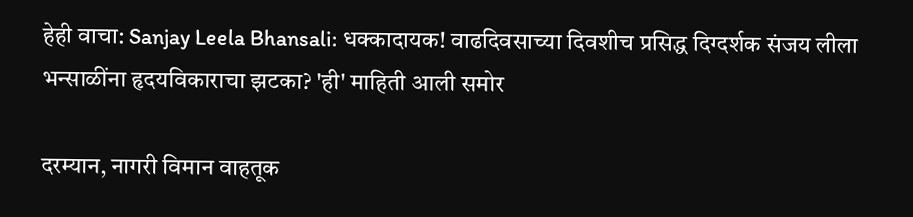हेही वाचा: Sanjay Leela Bhansali: धक्कादायक! वाढदिवसाच्या दिवशीच प्रसिद्ध दिग्दर्शक संजय लीला भन्साळींना हृदयविकाराचा झटका? 'ही' माहिती आली समोर

दरम्यान, नागरी विमान वाहतूक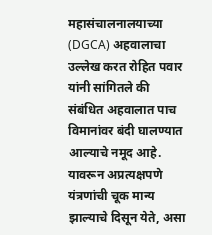महासंचालनालयाच्या (DGCA) अहवालाचा उल्लेख करत रोहित पवार यांनी सांगितले की संबंधित अहवालात पाच विमानांवर बंदी घालण्यात आल्याचे नमूद आहे. यावरून अप्रत्यक्षपणे यंत्रणांची चूक मान्य झाल्याचे दिसून येते, असा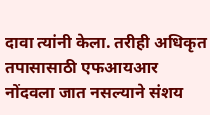दावा त्यांनी केला. तरीही अधिकृत तपासासाठी एफआयआर नोंदवला जात नसल्याने संशय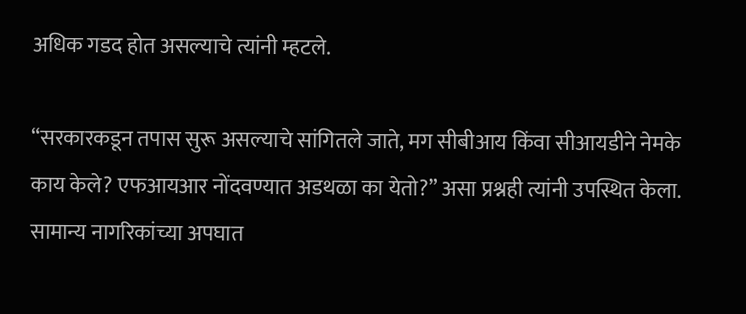अधिक गडद होत असल्याचे त्यांनी म्हटले.

“सरकारकडून तपास सुरू असल्याचे सांगितले जाते, मग सीबीआय किंवा सीआयडीने नेमके काय केले? एफआयआर नोंदवण्यात अडथळा का येतो?” असा प्रश्नही त्यांनी उपस्थित केला. सामान्य नागरिकांच्या अपघात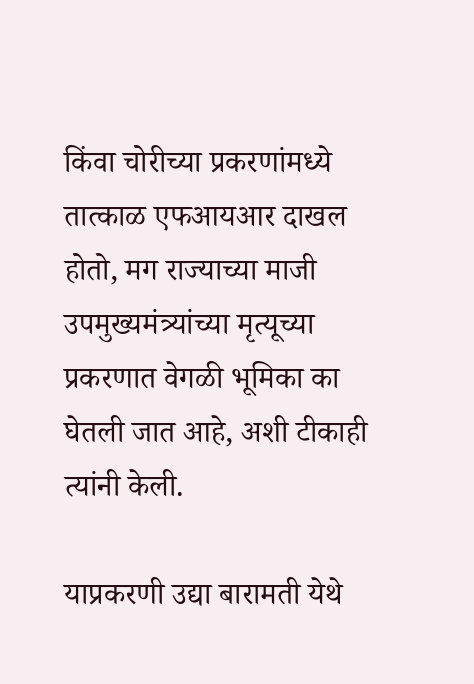किंवा चोरीच्या प्रकरणांमध्ये तात्काळ एफआयआर दाखल होतो, मग राज्याच्या माजी उपमुख्यमंत्र्यांच्या मृत्यूच्या प्रकरणात वेगळी भूमिका का घेतली जात आहे, अशी टीकाही त्यांनी केली.

याप्रकरणी उद्या बारामती येथे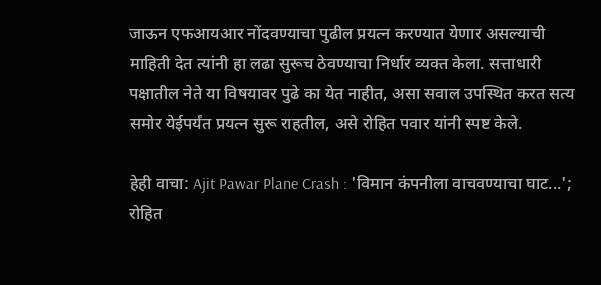जाऊन एफआयआर नोंदवण्याचा पुढील प्रयत्न करण्यात येणार असल्याची माहिती देत त्यांनी हा लढा सुरूच ठेवण्याचा निर्धार व्यक्त केला. सत्ताधारी पक्षातील नेते या विषयावर पुढे का येत नाहीत, असा सवाल उपस्थित करत सत्य समोर येईपर्यंत प्रयत्न सुरू राहतील, असे रोहित पवार यांनी स्पष्ट केले.

हेही वाचा: Ajit Pawar Plane Crash : 'विमान कंपनीला वाचवण्याचा घाट...'; रोहित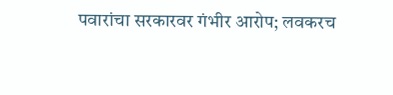पवारांचा सरकारवर गंभीर आरोप; लवकरच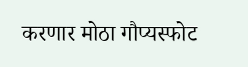करणार मोठा गौप्यस्फोट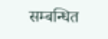सम्बन्धित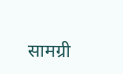सामग्री